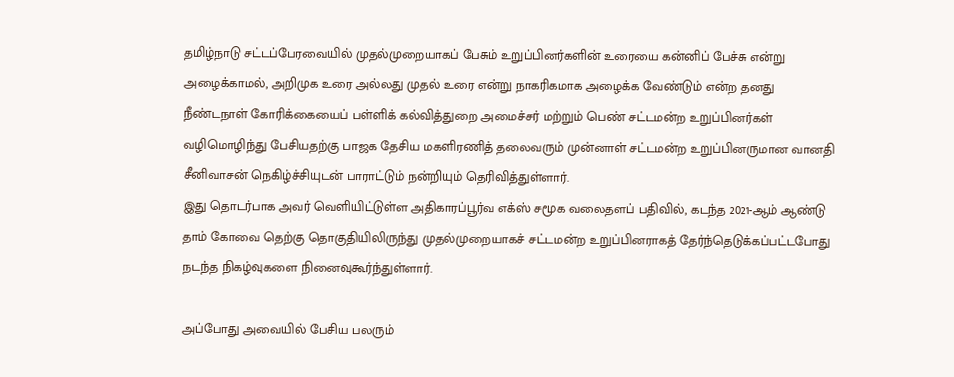தமிழ்நாடு சட்டப்பேரவையில் முதல்முறையாகப் பேசும் உறுப்பினர்களின் உரையை கன்னிப் பேச்சு என்று அழைக்காமல், அறிமுக உரை அல்லது முதல் உரை என்று நாகரிகமாக அழைக்க வேண்டும் என்ற தனது நீண்டநாள் கோரிக்கையைப் பள்ளிக் கல்வித்துறை அமைச்சர் மற்றும் பெண் சட்டமன்ற உறுப்பினர்கள் வழிமொழிந்து பேசியதற்கு பாஜக தேசிய மகளிரணித் தலைவரும் முன்னாள் சட்டமன்ற உறுப்பினருமான வானதி சீனிவாசன் நெகிழ்ச்சியுடன் பாராட்டும் நன்றியும் தெரிவித்துள்ளார்.
இது தொடர்பாக அவர் வெளியிட்டுள்ள அதிகாரப்பூர்வ எக்ஸ் சமூக வலைதளப் பதிவில், கடந்த 2021-ஆம் ஆண்டு தாம் கோவை தெற்கு தொகுதியிலிருந்து முதல்முறையாகச் சட்டமன்ற உறுப்பினராகத் தேர்ந்தெடுக்கப்பட்டபோது நடந்த நிகழ்வுகளை நினைவுகூர்ந்துள்ளார்.

அப்போது அவையில் பேசிய பலரும்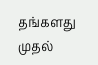தங்களது முதல்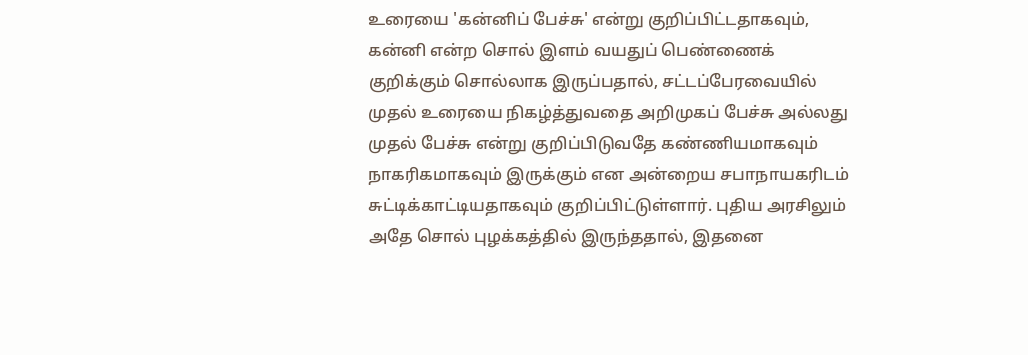உரையை 'கன்னிப் பேச்சு' என்று குறிப்பிட்டதாகவும், கன்னி என்ற சொல் இளம் வயதுப் பெண்ணைக் குறிக்கும் சொல்லாக இருப்பதால், சட்டப்பேரவையில் முதல் உரையை நிகழ்த்துவதை அறிமுகப் பேச்சு அல்லது முதல் பேச்சு என்று குறிப்பிடுவதே கண்ணியமாகவும் நாகரிகமாகவும் இருக்கும் என அன்றைய சபாநாயகரிடம் சுட்டிக்காட்டியதாகவும் குறிப்பிட்டுள்ளார். புதிய அரசிலும் அதே சொல் புழக்கத்தில் இருந்ததால், இதனை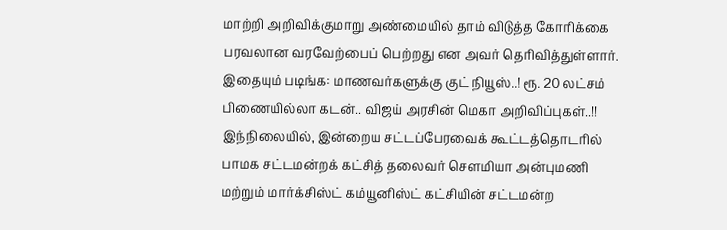மாற்றி அறிவிக்குமாறு அண்மையில் தாம் விடுத்த கோரிக்கை பரவலான வரவேற்பைப் பெற்றது என அவர் தெரிவித்துள்ளார்.
இதையும் படிங்க: மாணவர்களுக்கு குட் நியூஸ்..! ரூ. 20 லட்சம் பிணையில்லா கடன்.. விஜய் அரசின் மெகா அறிவிப்புகள்..!!
இந்நிலையில், இன்றைய சட்டப்பேரவைக் கூட்டத்தொடரில் பாமக சட்டமன்றக் கட்சித் தலைவர் சௌமியா அன்புமணி மற்றும் மார்க்சிஸ்ட் கம்யூனிஸ்ட் கட்சியின் சட்டமன்ற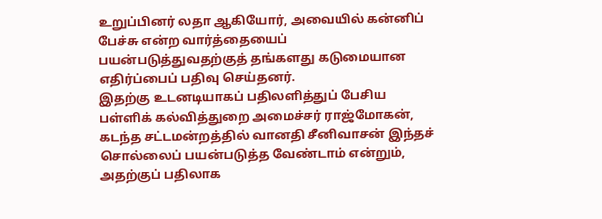உறுப்பினர் லதா ஆகியோர், அவையில் கன்னிப் பேச்சு என்ற வார்த்தையைப் பயன்படுத்துவதற்குத் தங்களது கடுமையான எதிர்ப்பைப் பதிவு செய்தனர்.
இதற்கு உடனடியாகப் பதிலளித்துப் பேசிய பள்ளிக் கல்வித்துறை அமைச்சர் ராஜ்மோகன், கடந்த சட்டமன்றத்தில் வானதி சீனிவாசன் இந்தச் சொல்லைப் பயன்படுத்த வேண்டாம் என்றும், அதற்குப் பதிலாக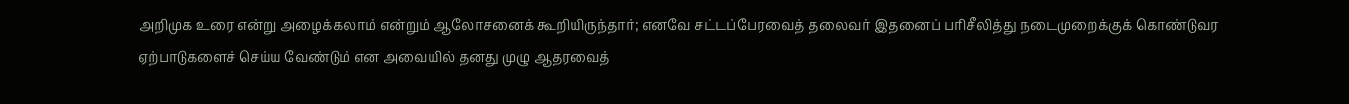அறிமுக உரை என்று அழைக்கலாம் என்றும் ஆலோசனைக் கூறியிருந்தார்; எனவே சட்டப்பேரவைத் தலைவர் இதனைப் பரிசீலித்து நடைமுறைக்குக் கொண்டுவர ஏற்பாடுகளைச் செய்ய வேண்டும் என அவையில் தனது முழு ஆதரவைத்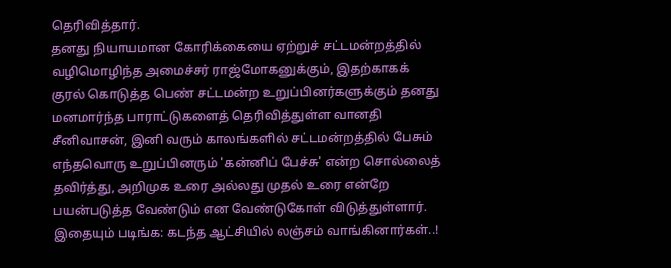தெரிவித்தார்.
தனது நியாயமான கோரிக்கையை ஏற்றுச் சட்டமன்றத்தில் வழிமொழிந்த அமைச்சர் ராஜ்மோகனுக்கும், இதற்காகக் குரல் கொடுத்த பெண் சட்டமன்ற உறுப்பினர்களுக்கும் தனது மனமார்ந்த பாராட்டுகளைத் தெரிவித்துள்ள வானதி சீனிவாசன், இனி வரும் காலங்களில் சட்டமன்றத்தில் பேசும் எந்தவொரு உறுப்பினரும் 'கன்னிப் பேச்சு' என்ற சொல்லைத் தவிர்த்து, அறிமுக உரை அல்லது முதல் உரை என்றே பயன்படுத்த வேண்டும் என வேண்டுகோள் விடுத்துள்ளார்.
இதையும் படிங்க: கடந்த ஆட்சியில் லஞ்சம் வாங்கினார்கள்..!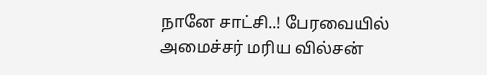நானே சாட்சி..! பேரவையில் அமைச்சர் மரிய வில்சன்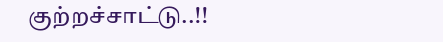குற்றச்சாட்டு..!!